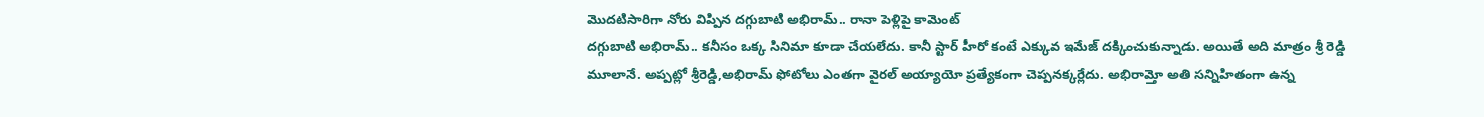మొదటిసారిగా నోరు విప్పిన దగ్గుబాటి అభిరామ్.. రానా పెళ్లిపై కామెంట్
దగ్గుబాటి అభిరామ్.. కనీసం ఒక్క సినిమా కూడా చేయలేదు. కానీ స్టార్ హీరో కంటే ఎక్కువ ఇమేజ్ దక్కించుకున్నాడు. అయితే అది మాత్రం శ్రీ రెడ్డి మూలానే. అప్పట్లో శ్రీరెడ్డి,అభిరామ్ ఫోటోలు ఎంతగా వైరల్ అయ్యాయో ప్రత్యేకంగా చెప్పనక్కర్లేదు. అభిరామ్తో అతి సన్నిహితంగా ఉన్న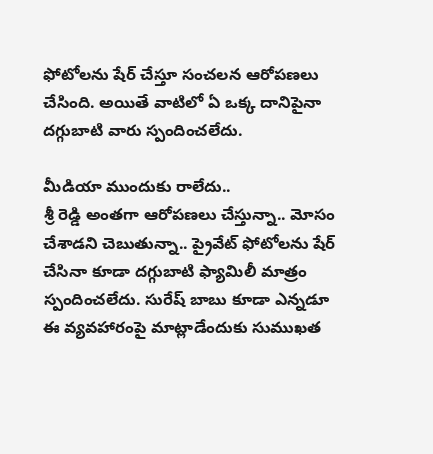ఫోటోలను షేర్ చేస్తూ సంచలన ఆరోపణలు చేసింది. అయితే వాటిలో ఏ ఒక్క దానిపైనా దగ్గుబాటి వారు స్పందించలేదు.

మీడియా ముందుకు రాలేదు..
శ్రీ రెడ్డి అంతగా ఆరోపణలు చేస్తున్నా.. మోసం చేశాడని చెబుతున్నా.. ప్రైవేట్ ఫోటోలను షేర్ చేసినా కూడా దగ్గుబాటి ఫ్యామిలీ మాత్రం స్పందించలేదు. సురేష్ బాబు కూడా ఎన్నడూ ఈ వ్యవహారంపై మాట్లాడేందుకు సుముఖత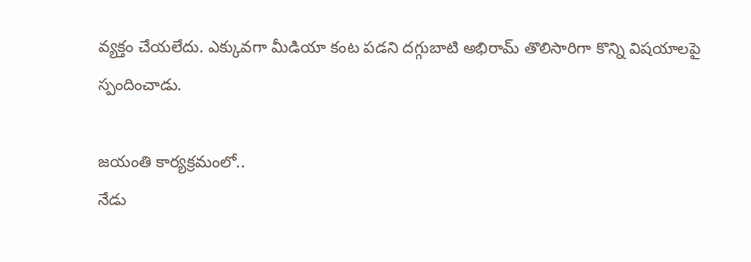వ్యక్తం చేయలేదు. ఎక్కువగా మీడియా కంట పడని దగ్గుబాటి అభిరామ్ తొలిసారిగా కొన్ని విషయాలపై స్పందించాడు.

జయంతి కార్యక్రమంలో..
నేడు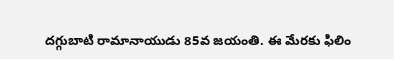దగ్గుబాటి రామానాయుడు 85వ జయంతి. ఈ మేరకు ఫిలిం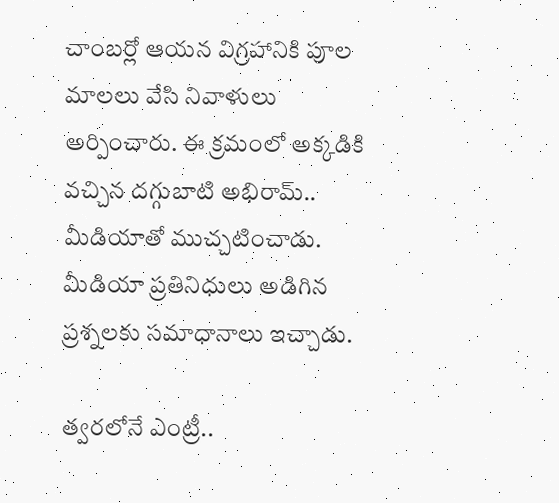చాంబర్లో ఆయన విగ్రహానికి పూల మాలలు వేసి నివాళులు అర్పించారు. ఈ క్రమంలో అక్కడికి వచ్చిన దగ్గుబాటి అభిరామ్.. మీడియాతో ముచ్చటించాడు. మీడియా ప్రతినిధులు అడిగిన ప్రశ్నలకు సమాధానాలు ఇచ్చాడు.

త్వరలోనే ఎంట్రీ..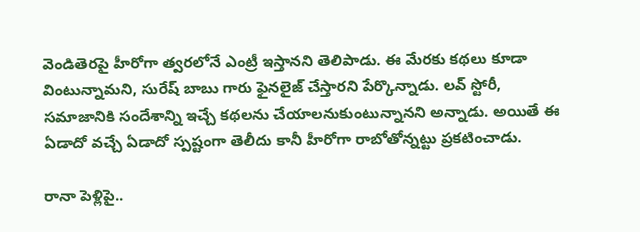వెండితెరపై హీరోగా త్వరలోనే ఎంట్రీ ఇస్తానని తెలిపాడు. ఈ మేరకు కథలు కూడా వింటున్నామని, సురేష్ బాబు గారు ఫైనలైజ్ చేస్తారని పేర్కొన్నాడు. లవ్ స్టోరీ, సమాజానికి సందేశాన్ని ఇచ్చే కథలను చేయాలనుకుంటున్నానని అన్నాడు. అయితే ఈ ఏడాదో వచ్చే ఏడాదో స్పష్టంగా తెలీదు కానీ హీరోగా రాబోతోన్నట్టు ప్రకటించాడు.

రానా పెళ్లిపై..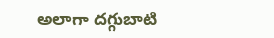అలాగా దగ్గుబాటి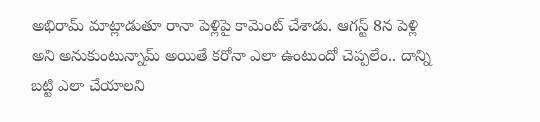అభిరామ్ మాట్లాడుతూ రానా పెళ్లిపై కామెంట్ చేశాడు. ఆగస్ట్ 8న పెళ్లి అని అనుకుంటున్నామ్ అయితే కరోనా ఎలా ఉంటుందో చెప్పలేం.. దాన్ని బట్టి ఎలా చేయాలని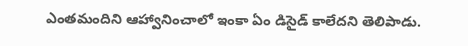ఎంతమందిని ఆహ్వానించాలో ఇంకా ఏం డిసైడ్ కాలేదని తెలిపాడు.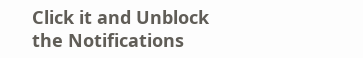Click it and Unblock the Notifications